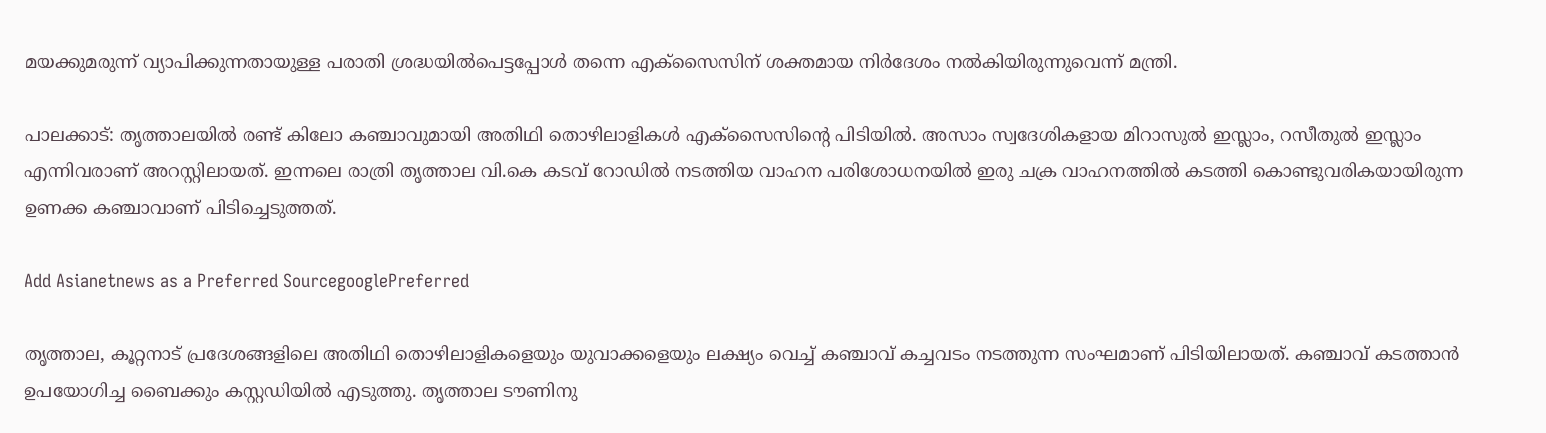മയക്കുമരുന്ന് വ്യാപിക്കുന്നതായുള്ള പരാതി ശ്രദ്ധയില്‍പെട്ടപ്പോള്‍ തന്നെ എക്‌സൈസിന് ശക്തമായ നിര്‍ദേശം നല്‍കിയിരുന്നുവെന്ന് മന്ത്രി.

പാലക്കാട്: തൃത്താലയില്‍ രണ്ട് കിലോ കഞ്ചാവുമായി അതിഥി തൊഴിലാളികള്‍ എക്‌സൈസിന്റെ പിടിയില്‍. അസാം സ്വദേശികളായ മിറാസുല്‍ ഇസ്ലാം, റസീതുല്‍ ഇസ്ലാം എന്നിവരാണ് അറസ്റ്റിലായത്. ഇന്നലെ രാത്രി തൃത്താല വി.കെ കടവ് റോഡില്‍ നടത്തിയ വാഹന പരിശോധനയില്‍ ഇരു ചക്ര വാഹനത്തില്‍ കടത്തി കൊണ്ടുവരികയായിരുന്ന ഉണക്ക കഞ്ചാവാണ് പിടിച്ചെടുത്തത്.

Add Asianetnews as a Preferred SourcegooglePreferred

തൃത്താല, കൂറ്റനാട് പ്രദേശങ്ങളിലെ അതിഥി തൊഴിലാളികളെയും യുവാക്കളെയും ലക്ഷ്യം വെച്ച് കഞ്ചാവ് കച്ചവടം നടത്തുന്ന സംഘമാണ് പിടിയിലായത്. കഞ്ചാവ് കടത്താന്‍ ഉപയോഗിച്ച ബൈക്കും കസ്റ്റഡിയില്‍ എടുത്തു. തൃത്താല ടൗണിനു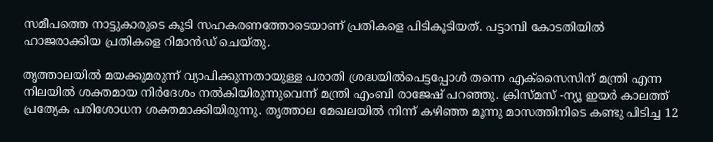സമീപത്തെ നാട്ടുകാരുടെ കൂടി സഹകരണത്തോടെയാണ് പ്രതികളെ പിടികൂടിയത്. പട്ടാമ്പി കോടതിയില്‍ ഹാജരാക്കിയ പ്രതികളെ റിമാന്‍ഡ് ചെയ്തു.

തൃത്താലയില്‍ മയക്കുമരുന്ന് വ്യാപിക്കുന്നതായുള്ള പരാതി ശ്രദ്ധയില്‍പെട്ടപ്പോള്‍ തന്നെ എക്‌സൈസിന് മന്ത്രി എന്ന നിലയില്‍ ശക്തമായ നിര്‍ദേശം നല്‍കിയിരുന്നുവെന്ന് മന്ത്രി എംബി രാജേഷ് പറഞ്ഞു. ക്രിസ്മസ് -ന്യൂ ഇയര്‍ കാലത്ത് പ്രത്യേക പരിശോധന ശക്തമാക്കിയിരുന്നു. തൃത്താല മേഖലയില്‍ നിന്ന് കഴിഞ്ഞ മൂന്നു മാസത്തിനിടെ കണ്ടു പിടിച്ച 12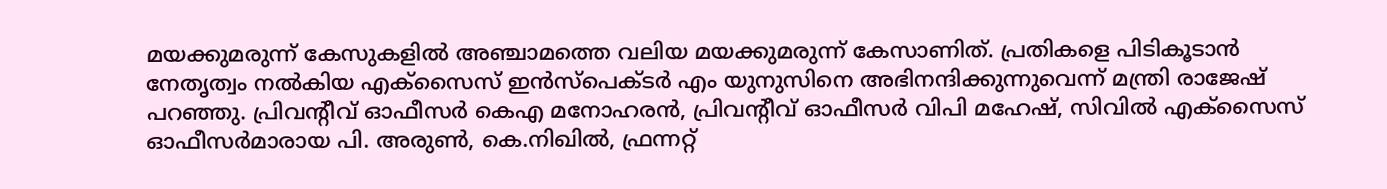മയക്കുമരുന്ന് കേസുകളില്‍ അഞ്ചാമത്തെ വലിയ മയക്കുമരുന്ന് കേസാണിത്. പ്രതികളെ പിടികൂടാന്‍ നേതൃത്വം നല്‍കിയ എക്‌സൈസ് ഇന്‍സ്പെക്ടര്‍ എം യുനുസിനെ അഭിനന്ദിക്കുന്നുവെന്ന് മന്ത്രി രാജേഷ് പറഞ്ഞു. പ്രിവന്റീവ് ഓഫീസര്‍ കെഎ മനോഹരന്‍, പ്രിവന്റീവ് ഓഫീസര്‍ വിപി മഹേഷ്, സിവില്‍ എക്സൈസ് ഓഫീസര്‍മാരായ പി. അരുണ്‍, കെ.നിഖില്‍, ഫ്രന്നറ്റ്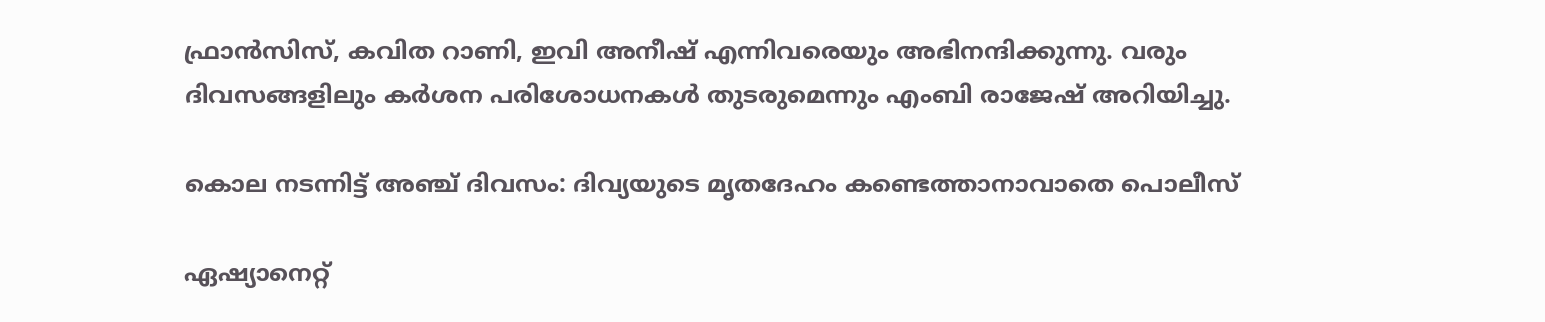ഫ്രാന്‍സിസ്, കവിത റാണി, ഇവി അനീഷ് എന്നിവരെയും അഭിനന്ദിക്കുന്നു. വരും ദിവസങ്ങളിലും കര്‍ശന പരിശോധനകള്‍ തുടരുമെന്നും എംബി രാജേഷ് അറിയിച്ചു.

കൊല നടന്നിട്ട് അഞ്ച് ദിവസം: ദിവ്യയുടെ മൃതദേഹം കണ്ടെത്താനാവാതെ പൊലീസ്

ഏഷ്യാനെറ്റ്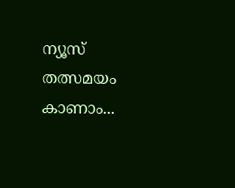ന്യൂസ് തത്സമയം കാണാം...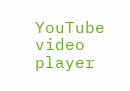YouTube video player